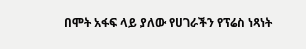በሞት አፋፍ ላይ ያለው የሀገራችን የፕሬስ ነጻነት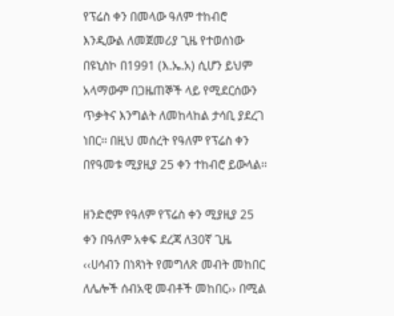የፕሬስ ቀን በመላው ዓለም ተከብሮ እንዲውል ለመጀመሪያ ጊዜ የተወሰነው በዩኒስኮ በ1991 (እ.ኤ.አ) ሲሆን ይህም አላማውም በጋዜጠኞች ላይ የሚደርሰውን ጥቃትና እንግልት ለመከላከል ታሳቢ ያደረገ ነበር፡፡ በዚህ መሰረት የዓለም የፕሬስ ቀን በየዓመቱ ሚያዚያ 25 ቀን ተከብሮ ይውላል፡፡

ዘንድሮም የዓለም የፕሬስ ቀን ሚያዚያ 25 ቀን በዓለም አቀፍ ደረጃ ለ30ኛ ጊዜ ‹‹ሀሳብን በነጻነት የመግለጽ መብት መከበር ለሌሎች ሰብአዊ መብቶች መከበር›› በሚል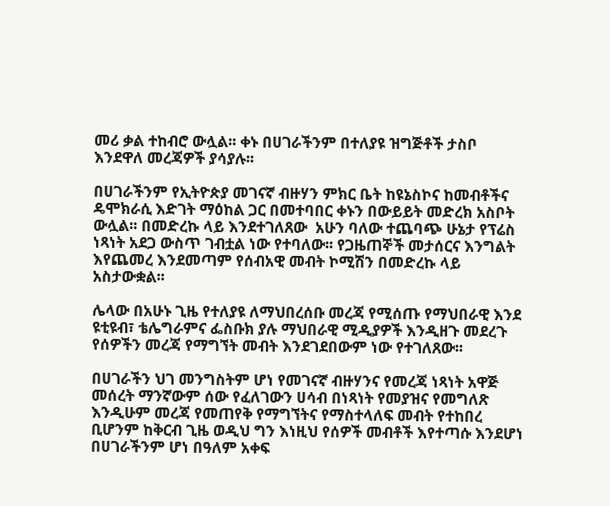መሪ ቃል ተከብሮ ውሏል፡፡ ቀኑ በሀገራችንም በተለያዩ ዝግጅቶች ታስቦ እንደዋለ መረጃዎች ያሳያሉ፡፡

በሀገራችንም የኢትዮጵያ መገናኛ ብዙሃን ምክር ቤት ከዩኔስኮና ከመብቶችና ዴሞክራሲ እድገት ማዕከል ጋር በመተባበር ቀኑን በውይይት መድረክ አስቦት ውሏል፡፡ በመድረኩ ላይ እንደተገለጸው  አሁን ባለው ተጨባጭ ሁኔታ የፕሬስ ነጻነት አደጋ ውስጥ ገብቷል ነው የተባለው፡፡ የጋዜጠኞች መታሰርና እንግልት እየጨመረ እንደመጣም የሰብአዊ መብት ኮሚሽን በመድረኩ ላይ አስታውቋል፡፡

ሌላው በአሁኑ ጊዜ የተለያዩ ለማህበረሰቡ መረጃ የሚሰጡ የማህበራዊ እንደ ዩቲዩብ፣ ቴሌግራምና ፌስቡክ ያሉ ማህበራዊ ሚዲያዎች እንዲዘጉ መደረጉ የሰዎችን መረጃ የማግኘት መብት እንደገደበውም ነው የተገለጸው፡፡

በሀገራችን ህገ መንግስትም ሆነ የመገናኛ ብዙሃንና የመረጃ ነጻነት አዋጅ መሰረት ማንኛውም ሰው የፈለገውን ሀሳብ በነጻነት የመያዝና የመግለጽ እንዲሁም መረጃ የመጠየቅ የማግኘትና የማስተላለፍ መብት የተከበረ ቢሆንም ከቅርብ ጊዜ ወዲህ ግን እነዚህ የሰዎች መብቶች እየተጣሱ እንደሆነ በሀገራችንም ሆነ በዓለም አቀፍ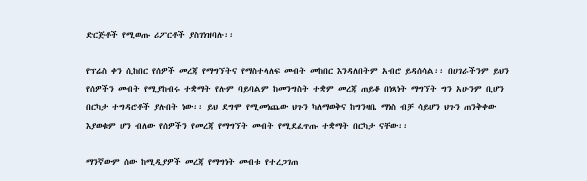ድርጅቶች የሚወጡ ሪፖርቶች ያስገነዝባሉ፡፡

የፕሬስ ቀን ሲከበር የሰዎች መረጃ የማግኘትና የማስተላለፍ መብት መከበር እንዳለበትም አብሮ ይዳሰሳል፡፡ በሀገራችንም ይህን የሰዎችን መብት የሚያከብሩ ተቋማት የሉም ባይባልም ከመንግስት ተቋም መረጃ ጠይቆ በነጻነት ማግኘት ግን አሁንም ቢሆን በርካታ ተግዳሮቶች ያሉበት ነው፡፡ ይህ ደግሞ የሚመነጨው ህጉን ካለማወቅና ከግንዛቤ ማነስ ብቻ ሳይሆን ህጉን ጠንቅቀው እያወቁም ሆን ብለው የሰዎችን የመረጃ የማግኘት መብት የሚደፈጥጡ ተቋማት በርካታ ናቸው፡፡

ማንኛውም ሰው ከሚዲያዎች መረጃ የማግነት መብቱ የተረጋገጠ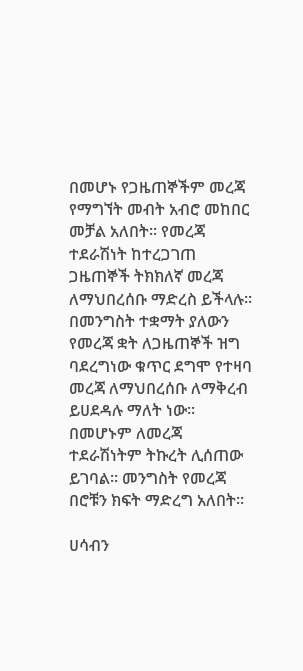በመሆኑ የጋዜጠኞችም መረጃ የማግኘት መብት አብሮ መከበር መቻል አለበት፡፡ የመረጃ ተደራሽነት ከተረጋገጠ ጋዜጠኞች ትክክለኛ መረጃ ለማህበረሰቡ ማድረስ ይችላሉ፡፡ በመንግስት ተቋማት ያለውን የመረጃ ቋት ለጋዜጠኞች ዝግ ባደረግነው ቁጥር ደግሞ የተዛባ መረጃ ለማህበረሰቡ ለማቅረብ ይሀደዳሉ ማለት ነው፡፡ በመሆኑም ለመረጃ ተደራሽነትም ትኩረት ሊሰጠው ይገባል፡፡ መንግስት የመረጃ በሮቹን ክፍት ማድረግ አለበት፡፡

ሀሳብን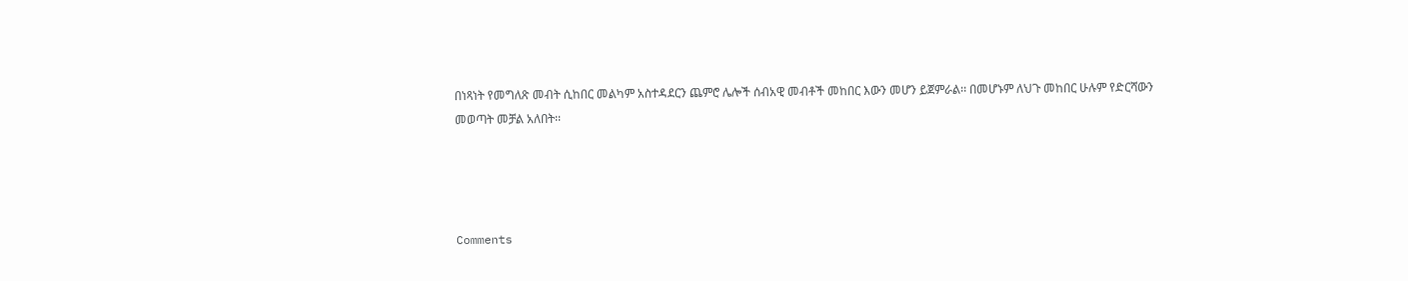በነጻነት የመግለጽ መብት ሲከበር መልካም አስተዳደርን ጨምሮ ሌሎች ሰብአዊ መብቶች መከበር እውን መሆን ይጀምራል፡፡ በመሆኑም ለህጉ መከበር ሁሉም የድርሻውን መወጣት መቻል አለበት፡፡




Comments